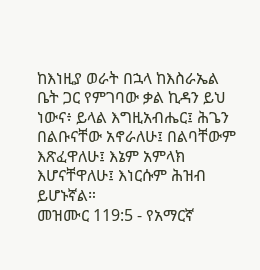ከእነዚያ ወራት በኋላ ከእስራኤል ቤት ጋር የምገባው ቃል ኪዳን ይህ ነውና፥ ይላል እግዚአብሔር፤ ሕጌን በልቡናቸው አኖራለሁ፤ በልባቸውም እጽፈዋለሁ፤ እኔም አምላክ እሆናቸዋለሁ፤ እነርሱም ሕዝብ ይሆኑኛል።
መዝሙር 119:5 - የአማርኛ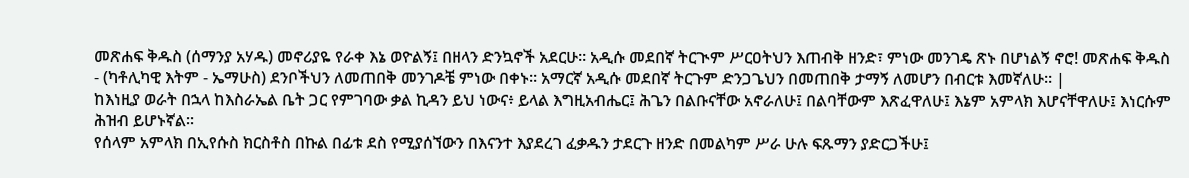መጽሐፍ ቅዱስ (ሰማንያ አሃዱ) መኖሪያዬ የራቀ እኔ ወዮልኝ፤ በዘላን ድንኳኖች አደርሁ። አዲሱ መደበኛ ትርጒም ሥርዐትህን እጠብቅ ዘንድ፣ ምነው መንገዴ ጽኑ በሆነልኝ ኖሮ! መጽሐፍ ቅዱስ - (ካቶሊካዊ እትም - ኤማሁስ) ደንቦችህን ለመጠበቅ መንገዶቼ ምነው በቀኑ። አማርኛ አዲሱ መደበኛ ትርጉም ድንጋጌህን በመጠበቅ ታማኝ ለመሆን በብርቱ እመኛለሁ። |
ከእነዚያ ወራት በኋላ ከእስራኤል ቤት ጋር የምገባው ቃል ኪዳን ይህ ነውና፥ ይላል እግዚአብሔር፤ ሕጌን በልቡናቸው አኖራለሁ፤ በልባቸውም እጽፈዋለሁ፤ እኔም አምላክ እሆናቸዋለሁ፤ እነርሱም ሕዝብ ይሆኑኛል።
የሰላም አምላክ በኢየሱስ ክርስቶስ በኩል በፊቱ ደስ የሚያሰኘውን በእናንተ እያደረገ ፈቃዱን ታደርጉ ዘንድ በመልካም ሥራ ሁሉ ፍጹማን ያድርጋችሁ፤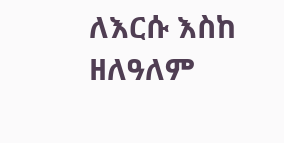ለእርሱ እስከ ዘለዓለም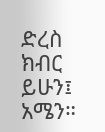ድረስ ክብር ይሁን፤ አሜን።